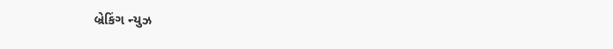બ્રેકિંગ ન્યુઝ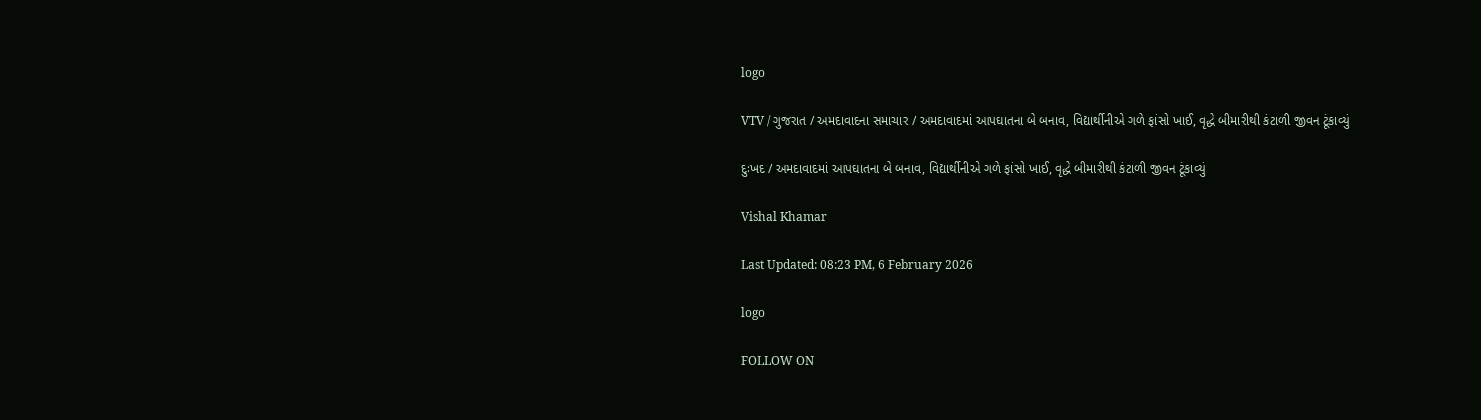logo

VTV / ગુજરાત / અમદાવાદના સમાચાર / અમદાવાદમાં આપઘાતના બે બનાવ, વિદ્યાર્થીનીએ ગળે ફાંસો ખાઈ, વૃદ્ધે બીમારીથી કંટાળી જીવન ટૂંકાવ્યું

દુઃખદ / અમદાવાદમાં આપઘાતના બે બનાવ, વિદ્યાર્થીનીએ ગળે ફાંસો ખાઈ, વૃદ્ધે બીમારીથી કંટાળી જીવન ટૂંકાવ્યું

Vishal Khamar

Last Updated: 08:23 PM, 6 February 2026

logo

FOLLOW ON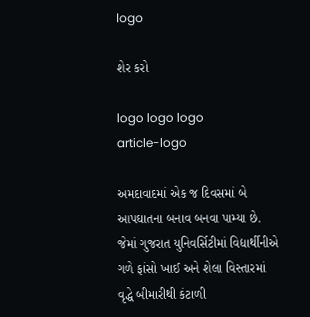logo

શેર કરો

logo logo logo
article-logo

અમદાવાદમાં એક જ દિવસમાં બે આપઘાતના બનાવ બનવા પામ્યા છે. જેમાં ગુજરાત યુનિવર્સિટીમાં વિદ્યાર્થીનીએ ગળે ફાંસો ખાઈ અને શેલા વિસ્તારમાં વૃદ્ધે બીમારીથી કંટાળી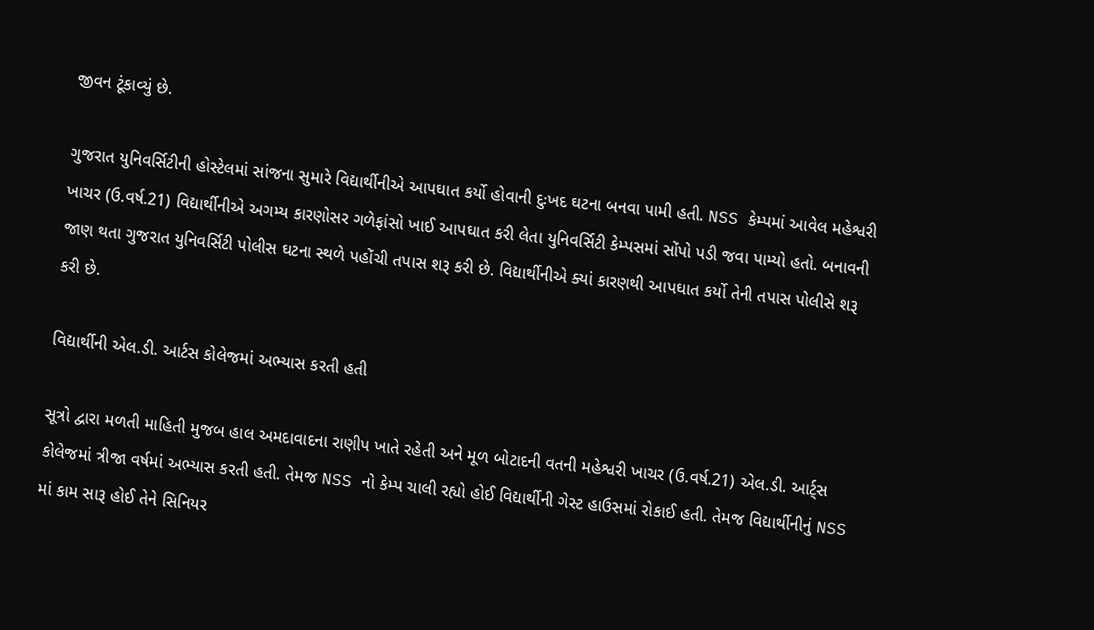જીવન ટૂંકાવ્યું છે.

ગુજરાત યુનિવર્સિટીની હોસ્ટેલમાં સાંજના સુમારે વિદ્યાર્થીનીએ આપઘાત કર્યો હોવાની દુઃખદ ઘટના બનવા પામી હતી. NSS કેમ્પમાં આવેલ મહેશ્વરી ખાચર (ઉ.વર્ષ.21) વિદ્યાર્થીનીએ અગમ્ય કારણોસર ગળેફાંસો ખાઈ આપઘાત કરી લેતા યુનિવર્સિટી કેમ્પસમાં સોંપો પડી જવા પામ્યો હતો. બનાવની જાણ થતા ગુજરાત યુનિવર્સિટી પોલીસ ઘટના સ્થળે પહોંચી તપાસ શરૂ કરી છે. વિદ્યાર્થીનીએ ક્યાં કારણથી આપઘાત કર્યો તેની તપાસ પોલીસે શરૂ કરી છે.

વિદ્યાર્થીની એલ.ડી. આર્ટસ કોલેજમાં અભ્યાસ કરતી હતી

સૂત્રો દ્વારા મળતી માહિતી મુજબ હાલ અમદાવાદના રાણીપ ખાતે રહેતી અને મૂળ બોટાદની વતની મહેશ્વરી ખાચર (ઉ.વર્ષ.21) એલ.ડી. આર્ટ્સ કોલેજમાં ત્રીજા વર્ષમાં અભ્યાસ કરતી હતી. તેમજ NSS નો કેમ્પ ચાલી રહ્યો હોઈ વિદ્યાર્થીની ગેસ્ટ હાઉસમાં રોકાઈ હતી. તેમજ વિદ્યાર્થીનીનું NSS માં કામ સારૂ હોઈ તેને સિનિયર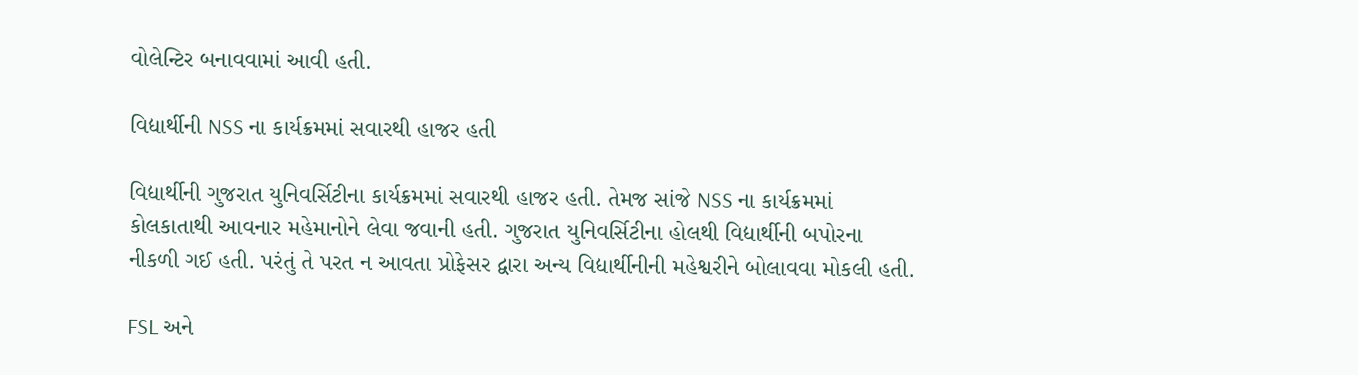વોલેન્ટિર બનાવવામાં આવી હતી.

વિદ્યાર્થીની NSS ના કાર્યક્રમમાં સવારથી હાજર હતી

વિદ્યાર્થીની ગુજરાત યુનિવર્સિટીના કાર્યક્રમમાં સવારથી હાજર હતી. તેમજ સાંજે NSS ના કાર્યક્રમમાં કોલકાતાથી આવનાર મહેમાનોને લેવા જવાની હતી. ગુજરાત યુનિવર્સિટીના હોલથી વિદ્યાર્થીની બપોરના નીકળી ગઈ હતી. પરંતું તે પરત ન આવતા પ્રોફેસર દ્વારા અન્ય વિદ્યાર્થીનીની મહેશ્વરીને બોલાવવા મોકલી હતી.

FSL અને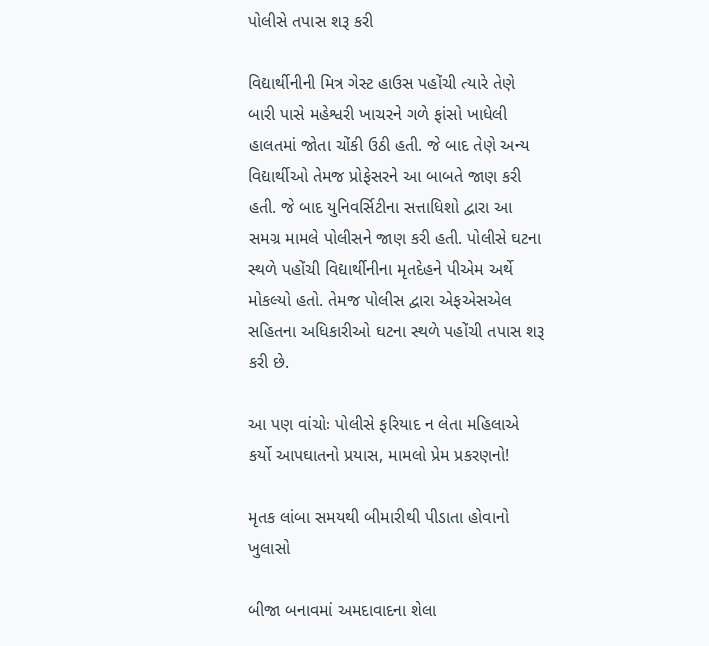પોલીસે તપાસ શરૂ કરી

વિદ્યાર્થીનીની મિત્ર ગેસ્ટ હાઉસ પહોંચી ત્યારે તેણે બારી પાસે મહેશ્વરી ખાચરને ગળે ફાંસો ખાધેલી હાલતમાં જોતા ચોંકી ઉઠી હતી. જે બાદ તેણે અન્ય વિદ્યાર્થીઓ તેમજ પ્રોફેસરને આ બાબતે જાણ કરી હતી. જે બાદ યુનિવર્સિટીના સત્તાધિશો દ્વારા આ સમગ્ર મામલે પોલીસને જાણ કરી હતી. પોલીસે ઘટના સ્થળે પહોંચી વિદ્યાર્થીનીના મૃતદેહને પીએમ અર્થે મોકલ્યો હતો. તેમજ પોલીસ દ્વારા એફએસએલ સહિતના અધિકારીઓ ઘટના સ્થળે પહોંચી તપાસ શરૂ કરી છે.

આ પણ વાંચોઃ પોલીસે ફરિયાદ ન લેતા મહિલાએ કર્યો આપઘાતનો પ્રયાસ, મામલો પ્રેમ પ્રકરણનો!

મૃતક લાંબા સમયથી બીમારીથી પીડાતા હોવાનો ખુલાસો

બીજા બનાવમાં અમદાવાદના શેલા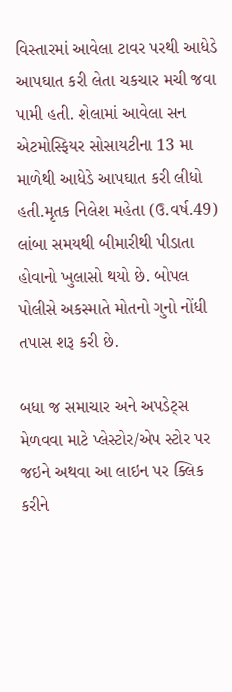વિસ્તારમાં આવેલા ટાવર પરથી આધેડે આપઘાત કરી લેતા ચકચાર મચી જવા પામી હતી. શેલામાં આવેલા સન એટમોસ્ફિયર સોસાયટીના 13 મા માળેથી આધેડે આપઘાત કરી લીધો હતી.મૃતક નિલેશ મહેતા (ઉ.વર્ષ.49) લાંબા સમયથી બીમારીથી પીડાતા હોવાનો ખુલાસો થયો છે. બોપલ પોલીસે અકસ્માતે મોતનો ગુનો નોંધી તપાસ શરૂ કરી છે.

બધા જ સમાચાર અને અપડેટ્સ મેળવવા માટે પ્લેસ્ટોર/એપ સ્ટોર પર જઇને અથવા આ લાઇન પર ક્લિક કરીને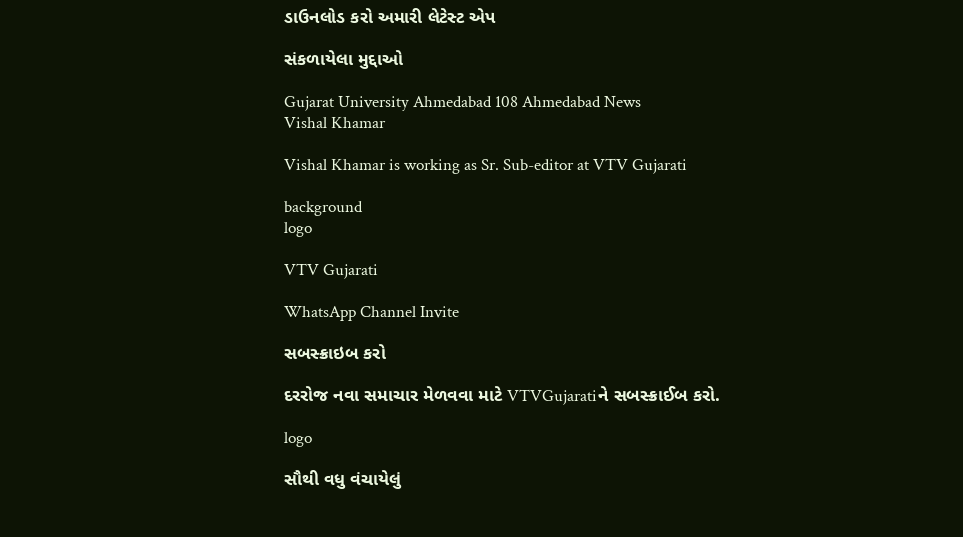ડાઉનલોડ કરો અમારી લેટેસ્ટ એપ

સંકળાયેલા મુદ્દાઓ

Gujarat University Ahmedabad 108 Ahmedabad News
Vishal Khamar

Vishal Khamar is working as Sr. Sub-editor at VTV Gujarati

background
logo

VTV Gujarati

WhatsApp Channel Invite

સબસ્ક્રાઇબ કરો

દરરોજ નવા સમાચાર મેળવવા માટે VTVGujaratiને સબસ્ક્રાઈબ કરો.

logo

સૌથી વધુ વંચાયેલું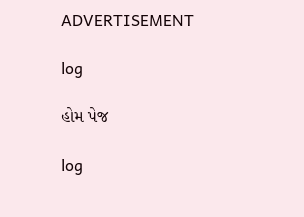ADVERTISEMENT

log

હોમ પેજ

log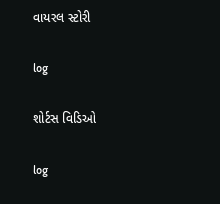વાયરલ સ્ટોરી

log

શોર્ટસ વિડિઓ

log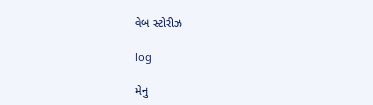વેબ સ્ટોરીઝ

log

મેનુ